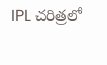IPL చరిత్రలో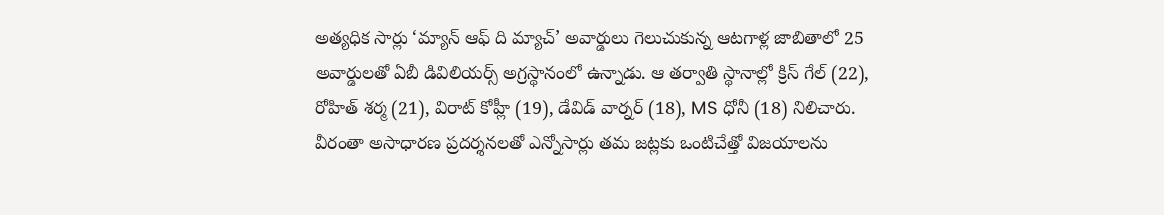అత్యధిక సార్లు ‘మ్యాన్ ఆఫ్ ది మ్యాచ్’ అవార్డులు గెలుచుకున్న ఆటగాళ్ల జాబితాలో 25 అవార్డులతో ఏబీ డివిలియర్స్ అగ్రస్థానంలో ఉన్నాడు. ఆ తర్వాతి స్థానాల్లో క్రిస్ గేల్ (22), రోహిత్ శర్మ (21), విరాట్ కోహ్లీ (19), డేవిడ్ వార్నర్ (18), MS ధోనీ (18) నిలిచారు. వీరంతా అసాధారణ ప్రదర్శనలతో ఎన్నోసార్లు తమ జట్లకు ఒంటిచేత్తో విజయాలను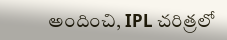అందించి, IPL చరిత్రలో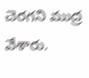చెరగని ముద్ర వేశారు.